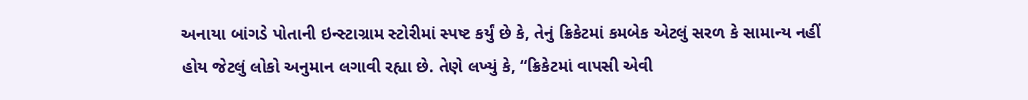અનાયા બાંગડે પોતાની ઇન્સ્ટાગ્રામ સ્ટોરીમાં સ્પષ્ટ કર્યું છે કે, તેનું ક્રિકેટમાં કમબેક એટલું સરળ કે સામાન્ય નહીં હોય જેટલું લોકો અનુમાન લગાવી રહ્યા છે. તેણે લખ્યું કે, “ક્રિકેટમાં વાપસી એવી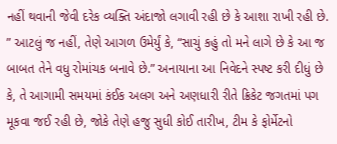નહીં થવાની જેવી દરેક વ્યક્તિ અંદાજો લગાવી રહી છે કે આશા રાખી રહી છે.
” આટલું જ નહીં, તેણે આગળ ઉમેર્યું કે, “સાચું કહું તો મને લાગે છે કે આ જ બાબત તેને વધુ રોમાંચક બનાવે છે.” અનાયાના આ નિવેદને સ્પષ્ટ કરી દીધું છે કે, તે આગામી સમયમાં કંઈક અલગ અને અણધારી રીતે ક્રિકેટ જગતમાં પગ મૂકવા જઈ રહી છે, જોકે તેણે હજુ સુધી કોઈ તારીખ, ટીમ કે ફોર્મેટનો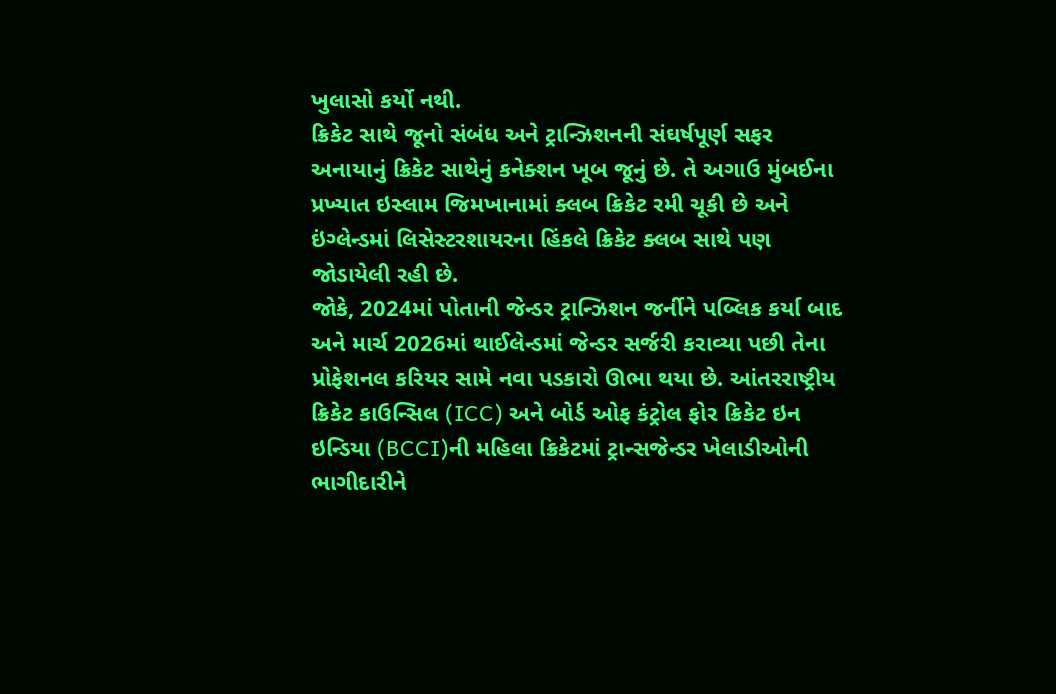ખુલાસો કર્યો નથી.
ક્રિકેટ સાથે જૂનો સંબંધ અને ટ્રાન્ઝિશનની સંઘર્ષપૂર્ણ સફર
અનાયાનું ક્રિકેટ સાથેનું કનેક્શન ખૂબ જૂનું છે. તે અગાઉ મુંબઈના પ્રખ્યાત ઇસ્લામ જિમખાનામાં ક્લબ ક્રિકેટ રમી ચૂકી છે અને ઇંગ્લેન્ડમાં લિસેસ્ટરશાયરના હિંકલે ક્રિકેટ ક્લબ સાથે પણ જોડાયેલી રહી છે.
જોકે, 2024માં પોતાની જેન્ડર ટ્રાન્ઝિશન જર્નીને પબ્લિક કર્યા બાદ અને માર્ચ 2026માં થાઈલેન્ડમાં જેન્ડર સર્જરી કરાવ્યા પછી તેના પ્રોફેશનલ કરિયર સામે નવા પડકારો ઊભા થયા છે. આંતરરાષ્ટ્રીય ક્રિકેટ કાઉન્સિલ (ICC) અને બોર્ડ ઓફ કંટ્રોલ ફોર ક્રિકેટ ઇન ઇન્ડિયા (BCCI)ની મહિલા ક્રિકેટમાં ટ્રાન્સજેન્ડર ખેલાડીઓની ભાગીદારીને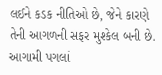લઈને કડક નીતિઓ છે, જેને કારણે તેની આગળની સફર મુશ્કેલ બની છે.
આગામી પગલાં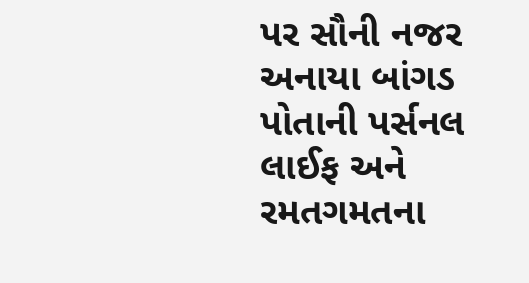પર સૌની નજર
અનાયા બાંગડ પોતાની પર્સનલ લાઈફ અને રમતગમતના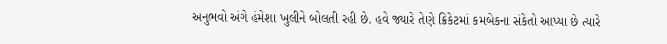અનુભવો અંગે હંમેશા ખુલીને બોલતી રહી છે. હવે જ્યારે તેણે ક્રિકેટમાં કમબેકના સંકેતો આપ્યા છે ત્યારે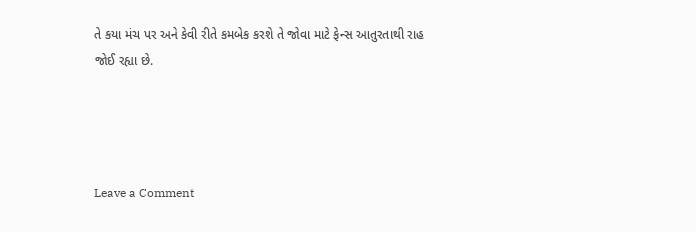તે કયા મંચ પર અને કેવી રીતે કમબેક કરશે તે જોવા માટે ફેન્સ આતુરતાથી રાહ જોઈ રહ્યા છે.




Leave a Comment